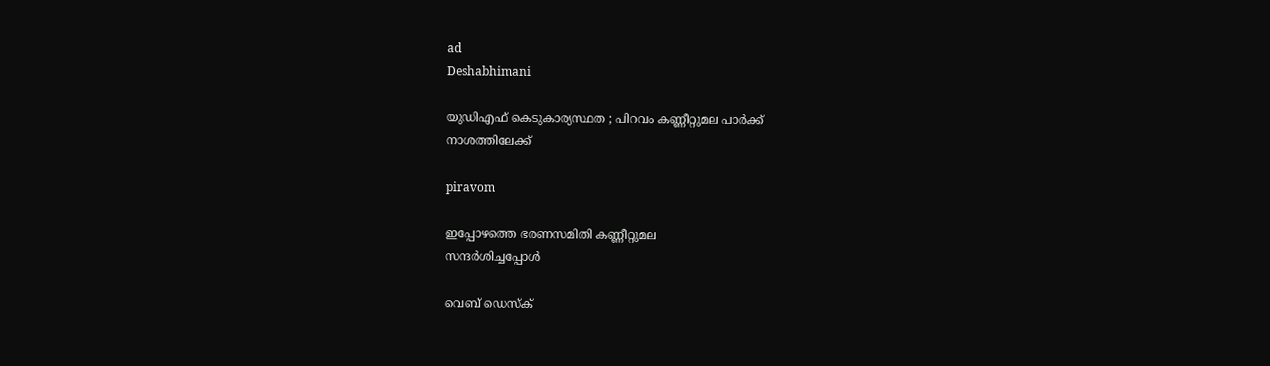ad
Deshabhimani

യുഡിഎഫ് കെടുകാര്യസ്ഥത ; പിറവം കണ്ണീറ്റുമല പാർക്ക്
നാശത്തിലേക്ക്

piravom

ഇപ്പോഴത്തെ ഭരണസമിതി കണ്ണീറ്റുമല
സന്ദർശിച്ചപ്പോൾ

വെബ് ഡെസ്ക്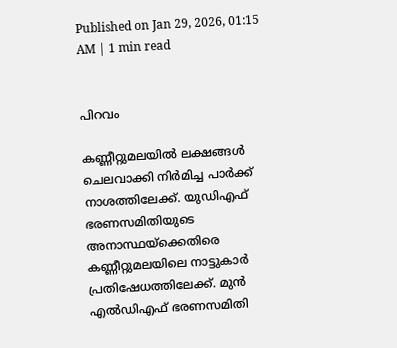Published on Jan 29, 2026, 01:15 AM | 1 min read


പിറവം

കണ്ണീറ്റുമലയിൽ ലക്ഷങ്ങൾ ചെലവാക്കി നിർമിച്ച പാർക്ക് നാശത്തിലേക്ക്. യുഡിഎഫ് ഭരണസമിതിയുടെ അനാസ്ഥയ്ക്കെതിരെ കണ്ണീറ്റുമലയിലെ നാട്ടുകാർ പ്രതിഷേധത്തിലേക്ക്. മുൻ എൽഡിഎഫ് ഭരണസമിതി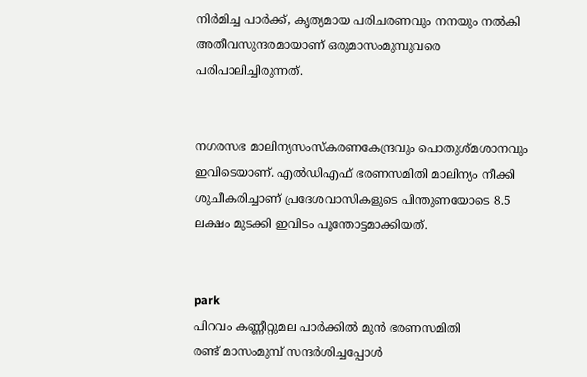നിർമിച്ച പാർക്ക്, കൃത്യമായ പരിചരണവും നനയും നൽകി അതീവസുന്ദരമായാണ് ഒരുമാസംമുമ്പുവരെ പരിപാലിച്ചിരുന്നത്.


നഗരസഭ മാലിന്യസംസ്കരണകേന്ദ്രവും പൊതുശ്മശാനവും ഇവിടെയാണ്. എൽഡിഎഫ് ഭരണസമിതി മാലിന്യം നീക്കി ശുചീകരിച്ചാണ് പ്രദേശവാസികളുടെ പിന്തുണയോടെ 8.5 ലക്ഷം മുടക്കി ഇവിടം പൂന്തോട്ടമാക്കിയത്.


park
പിറവം കണ്ണീറ്റുമല പാർക്കിൽ മുൻ ഭരണസമിതി
രണ്ട് മാസംമുമ്പ് സന്ദർശിച്ചപ്പോൾ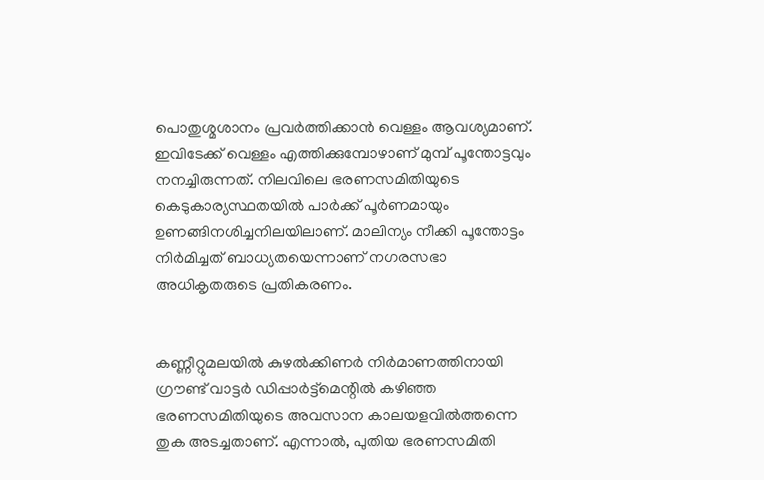പൊതുശ്മശാനം പ്രവർത്തിക്കാൻ വെള്ളം ആവശ്യമാണ്. ഇവിടേക്ക് വെള്ളം എത്തിക്കുമ്പോഴാണ് മുമ്പ് പൂന്തോട്ടവും നനച്ചിരുന്നത്. നിലവിലെ ഭരണസമിതിയുടെ കെടുകാര്യസ്ഥതയിൽ പാർക്ക് പൂർണമായും ഉണങ്ങിനശിച്ചനിലയിലാണ്. മാലിന്യം നീക്കി പൂന്തോട്ടം നിർമിച്ചത് ബാധ്യതയെന്നാണ് നഗരസഭാ അധികൃതരുടെ പ്രതികരണം.


കണ്ണീറ്റുമലയിൽ കുഴൽക്കിണർ നിർമാണത്തിനായി ഗ്രൗണ്ട് വാട്ടർ ഡിപ്പാർട്ട്‌മെന്റിൽ കഴിഞ്ഞ ഭരണസമിതിയുടെ അവസാന കാലയളവിൽത്തന്നെ തുക അടച്ചതാണ്. എന്നാൽ, പുതിയ ഭരണസമിതി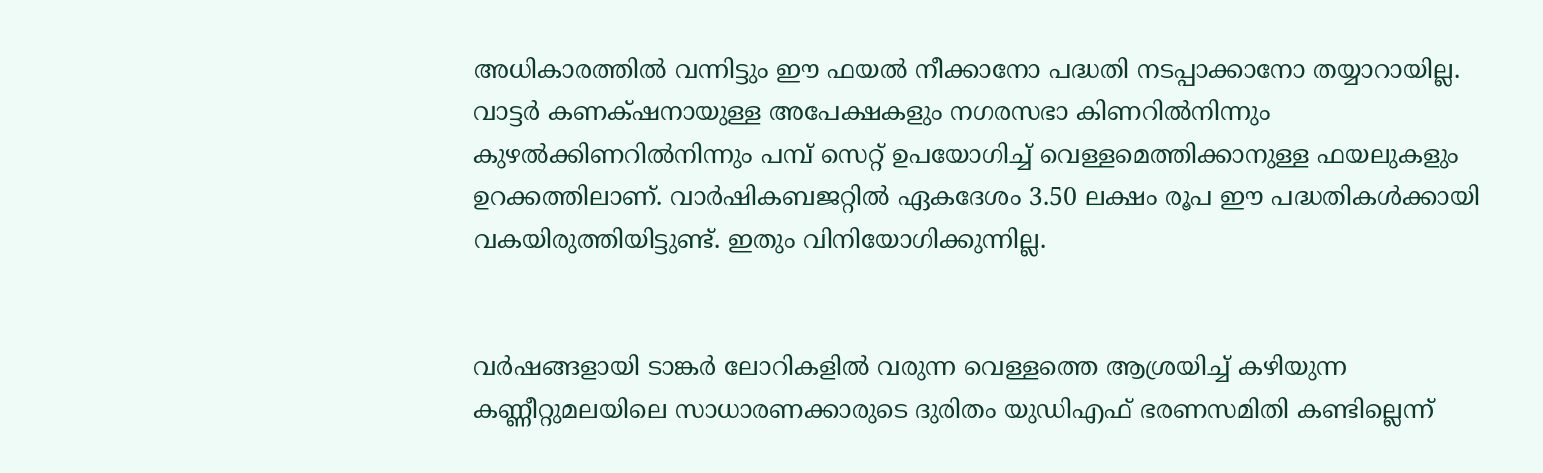അധികാരത്തിൽ വന്നിട്ടും ഈ ഫയൽ നീക്കാനോ പദ്ധതി നടപ്പാക്കാനോ തയ്യാറായില്ല. വാട്ടർ കണക്‌ഷനായുള്ള അപേക്ഷകളും നഗരസഭാ കിണറിൽനിന്നും കുഴൽക്കിണറിൽനിന്നും പമ്പ് സെറ്റ് ഉപയോഗിച്ച് വെള്ളമെത്തിക്കാനുള്ള ഫയലുകളും ഉറക്കത്തിലാണ്. വാർഷികബജറ്റിൽ ഏകദേശം 3.50 ലക്ഷം രൂപ ഈ പദ്ധതികൾക്കായി വകയിരുത്തിയിട്ടുണ്ട്. ഇതും വിനിയോഗിക്കുന്നില്ല.


വർഷങ്ങളായി ടാങ്കർ ലോറികളിൽ വരുന്ന വെള്ളത്തെ ആശ്രയിച്ച് കഴിയുന്ന കണ്ണീറ്റുമലയിലെ സാധാരണക്കാരുടെ ദുരിതം യുഡിഎഫ് ഭരണസമിതി കണ്ടില്ലെന്ന്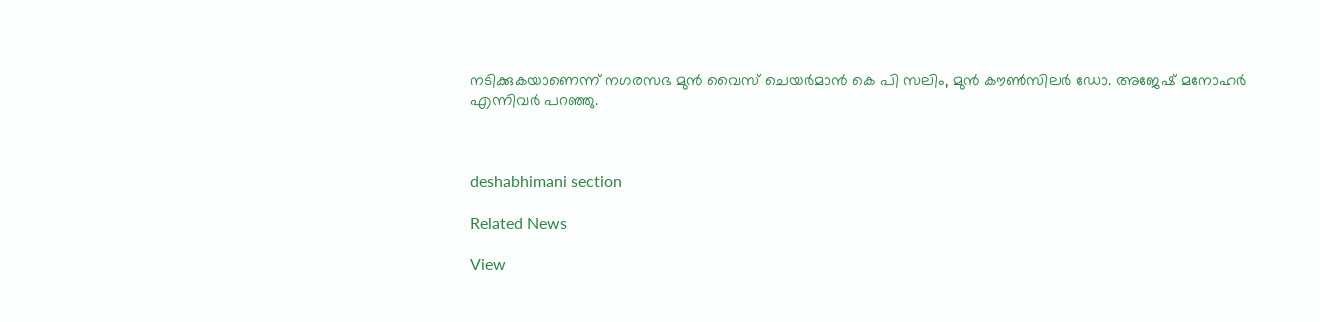നടിക്കുകയാണെന്ന് നഗരസഭ മുൻ വൈസ് ചെയർമാൻ കെ പി സലിം, മുൻ കൗൺസിലർ ഡോ. അജേഷ് മനോഹർ എന്നിവർ പറഞ്ഞു.



deshabhimani section

Related News

View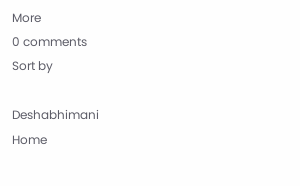More
0 comments
Sort by

Deshabhimani
Home